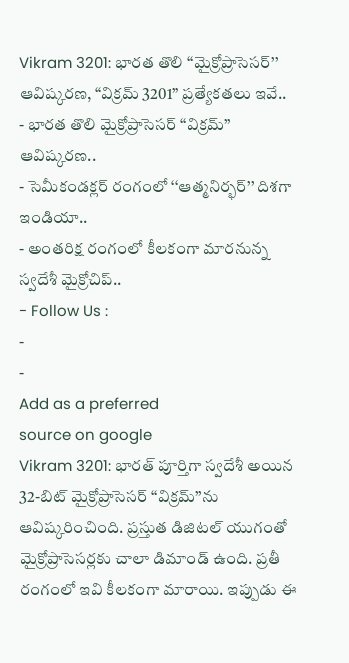Vikram 3201: భారత తొలి ‘‘మైక్రోప్రాసెసర్’’ ఆవిష్కరణ, “విక్రమ్ 3201” ప్రత్యేకతలు ఇవే..
- భారత తొలి మైక్రోప్రాసెసర్ ‘‘విక్రమ్’’ ఆవిష్కరణ..
- సెమీకండక్లర్ రంగంలో ‘‘ఆత్మనిర్భర్’’ దిశగా ఇండియా..
- అంతరిక్ష రంగంలో కీలకంగా మారనున్న స్వదేశీ మైక్రోచిప్..
- Follow Us :
-
-
Add as a preferred
source on google
Vikram 3201: భారత్ పూర్తిగా స్వదేశీ అయిన 32-బిట్ మైక్రోప్రాసెసర్ ‘‘విక్రమ్’’ను ఆవిష్కరించింది. ప్రస్తుత డిజిటల్ యుగంతో మైక్రోప్రాసెసర్లకు చాలా డిమాండ్ ఉంది. ప్రతీ రంగంలో ఇవి కీలకంగా మారాయి. ఇప్పుడు ఈ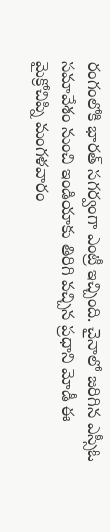రంగంలోకి భారత్ సగర్వంగా ఎంట్రీ ఇచ్చింది. చైనాలో జరిగిన ఎస్సీఓ సమావేశం నుంచి ఇండియాకు తిరిగి వచ్చిన ప్రధాని మోడీ ఈ మైక్రోచిప్ని మంగళవారం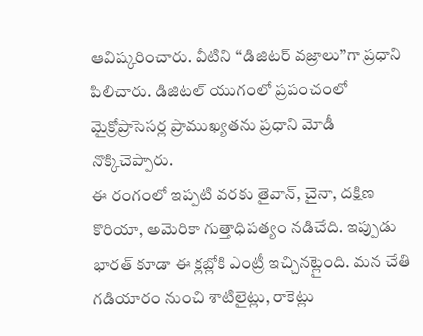ఆవిష్కరించారు. వీటిని ‘‘డిజిటర్ వజ్రాలు’’గా ప్రధాని పిలిచారు. డిజిటల్ యుగంలో ప్రపంచంలో మైక్రోప్రాసెసర్ల ప్రాముఖ్యతను ప్రధాని మోడీ నొక్కిచెప్పారు.
ఈ రంగంలో ఇప్పటి వరకు తైవాన్, చైనా, దక్షిణ కొరియా, అమెరికా గుత్తాధిపత్యం నడిచేది. ఇప్పుడు భారత్ కూడా ఈ క్లబ్లోకి ఎంట్రీ ఇచ్చినట్లైంది. మన చేతి గడియారం నుంచి శాటిలైట్లు, రాకెట్లు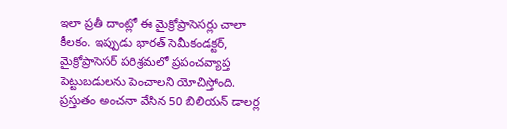ఇలా ప్రతీ దాంట్లో ఈ మైక్రోప్రాసెసర్లు చాలా కీలకం. ఇప్పుడు భారత్ సెమీకండక్టర్, మైక్రోప్రాసెసర్ పరిశ్రమలో ప్రపంచవ్యాప్త పెట్టుబడులను పెంచాలని యోచిస్తోంది. ప్రస్తుతం అంచనా వేసిన 50 బిలియన్ డాలర్ల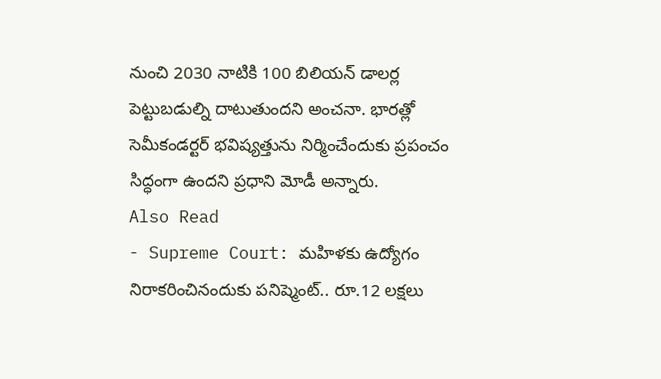నుంచి 2030 నాటికి 100 బిలియన్ డాలర్ల పెట్టుబడుల్ని దాటుతుందని అంచనా. భారత్లో సెమీకండర్టర్ భవిష్యత్తును నిర్మించేందుకు ప్రపంచం సిద్ధంగా ఉందని ప్రధాని మోడీ అన్నారు.
Also Read
- Supreme Court: మహిళకు ఉద్యోగం నిరాకరించినందుకు పనిష్మెంట్.. రూ.12 లక్షలు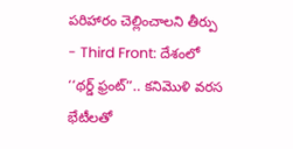పరిహారం చెల్లించాలని తీర్పు
- Third Front: దేశంలో ‘‘థర్డ్ ఫ్రంట్’’.. కనిమొళి వరస భేటీలతో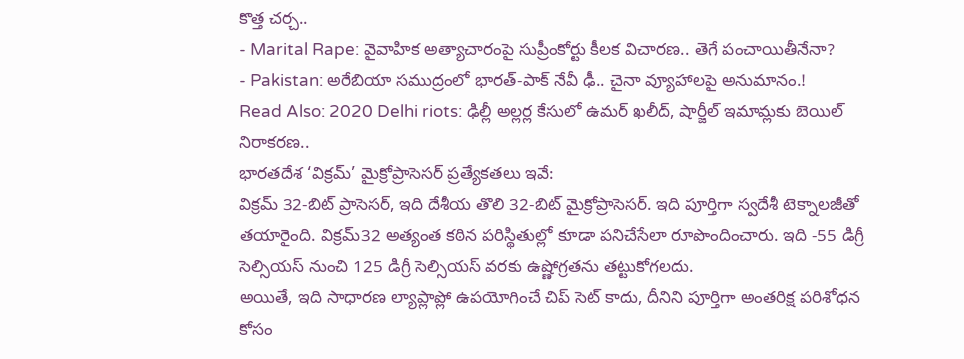కొత్త చర్చ..
- Marital Rape: వైవాహిక అత్యాచారంపై సుప్రీంకోర్టు కీలక విచారణ.. తెగే పంచాయితీనేనా?
- Pakistan: అరేబియా సముద్రంలో భారత్-పాక్ నేవీ ఢీ.. చైనా వ్యూహాలపై అనుమానం.!
Read Also: 2020 Delhi riots: ఢిల్లీ అల్లర్ల కేసులో ఉమర్ ఖలీద్, షార్జీల్ ఇమామ్లకు బెయిల్ నిరాకరణ..
భారతదేశ ‘విక్రమ్’ మైక్రోప్రాసెసర్ ప్రత్యేకతలు ఇవే:
విక్రమ్ 32-బిట్ ప్రాసెసర్, ఇది దేశీయ తొలి 32-బిట్ మైక్రోప్రాసెసర్. ఇది పూర్తిగా స్వదేశీ టెక్నాలజీతో తయారైంది. విక్రమ్32 అత్యంత కఠిన పరిస్థితుల్లో కూడా పనిచేసేలా రూపొందించారు. ఇది -55 డిగ్రీ సెల్సియస్ నుంచి 125 డిగ్రీ సెల్సియస్ వరకు ఉష్ణోగ్రతను తట్టుకోగలదు.
అయితే, ఇది సాధారణ ల్యాప్లాప్లో ఉపయోగించే చిప్ సెట్ కాదు, దీనిని పూర్తిగా అంతరిక్ష పరిశోధన కోసం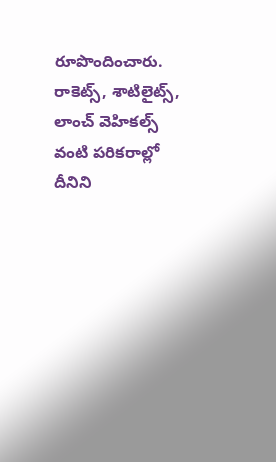రూపొందించారు. రాకెట్స్, శాటిలైట్స్, లాంచ్ వెహికల్స్ వంటి పరికరాల్లో దీనిని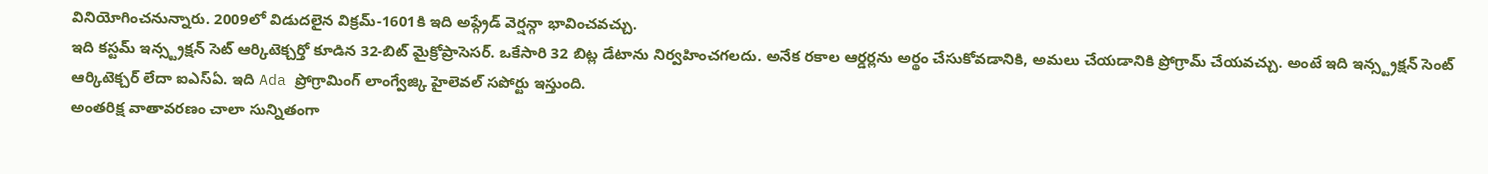వినియోగించనున్నారు. 2009లో విడుదలైన విక్రమ్-1601కి ఇది అప్గ్రేడ్ వెర్షన్గా భావించవచ్చు.
ఇది కస్టమ్ ఇన్స్ట్రక్షన్ సెట్ ఆర్కిటెక్చర్తో కూడిన 32-బిట్ మైక్రోప్రాసెసర్. ఒకేసారి 32 బిట్ల డేటాను నిర్వహించగలదు. అనేక రకాల ఆర్డర్లను అర్థం చేసుకోవడానికి, అమలు చేయడానికి ప్రోగ్రామ్ చేయవచ్చు. అంటే ఇది ఇన్స్ట్రక్షన్ సెంట్ ఆర్కిటెక్చర్ లేదా ఐఎస్ఏ. ఇది Ada ప్రోగ్రామింగ్ లాంగ్వేజ్కి హైలెవల్ సపోర్టు ఇస్తుంది.
అంతరిక్ష వాతావరణం చాలా సున్నితంగా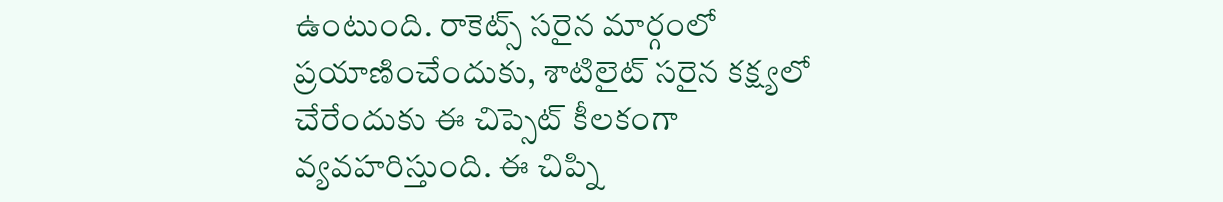ఉంటుంది. రాకెట్స్ సరైన మార్గంలో ప్రయాణించేందుకు, శాటిలైట్ సరైన కక్ష్యలో చేరేందుకు ఈ చిప్సెట్ కీలకంగా వ్యవహరిస్తుంది. ఈ చిప్ని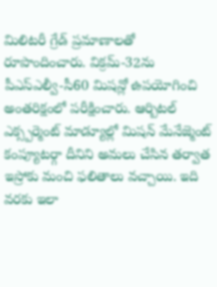మిలిటరీ గ్రేడ్ ప్రమాణాలతో రూపొందించారు. విక్రమ్-32ను పీఎస్ఎల్వీ-సీ60 మిషన్లో ఉపయోగించి అంతరిక్షంలో పరీక్షించారు. ఆర్బిటల్ ఎక్స్పర్మెంట్ మాడ్యూల్లో మిషన్ మేనేజ్మెంట్ కంప్యూటర్గా దీనిని అమలు చేసిన తర్వాత ఇస్రోకు మంచి ఫలితాలు వచ్చాయి. ఇది వరకు ఇలా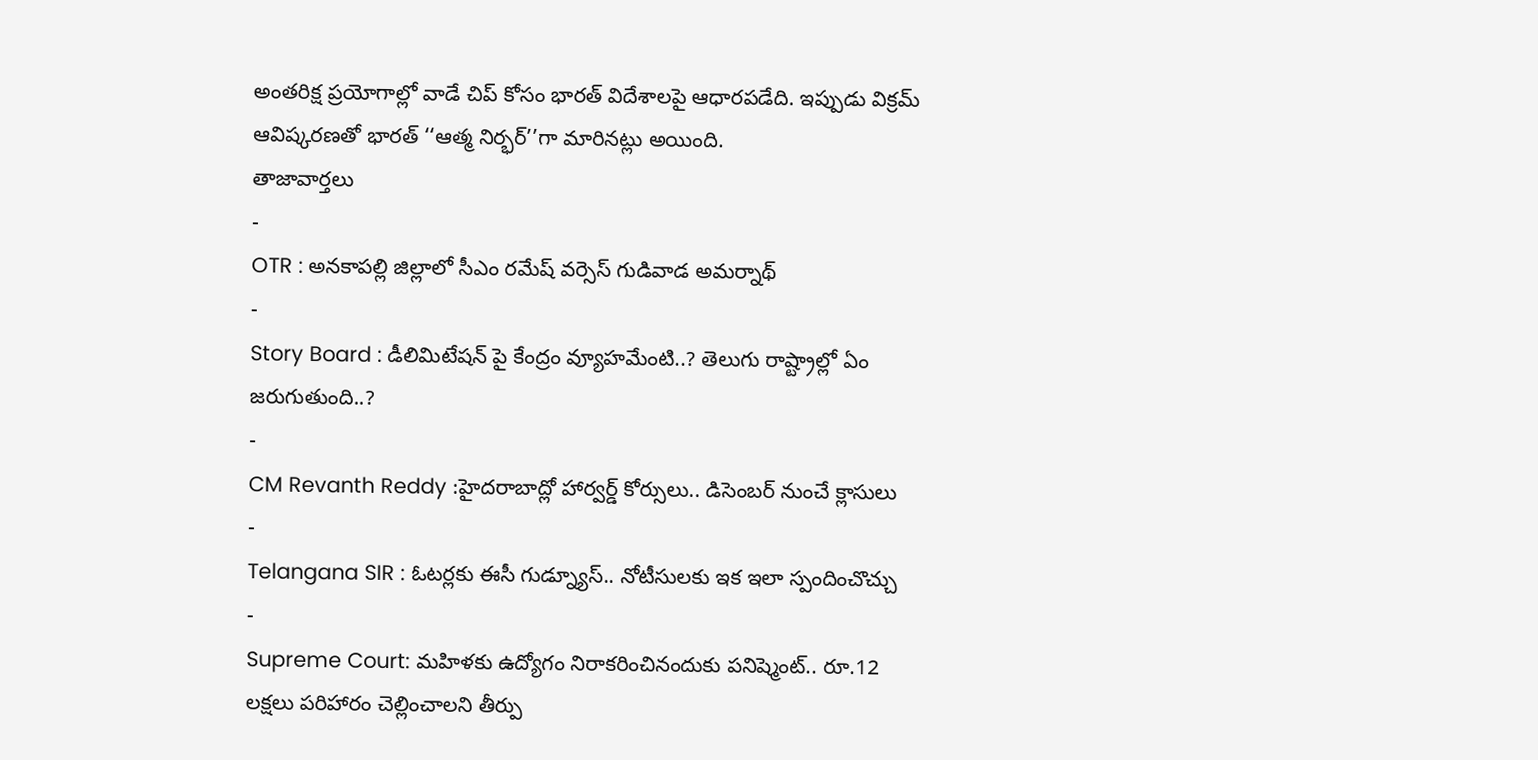అంతరిక్ష ప్రయోగాల్లో వాడే చిప్ కోసం భారత్ విదేశాలపై ఆధారపడేది. ఇప్పుడు విక్రమ్ ఆవిష్కరణతో భారత్ ‘‘ఆత్మ నిర్భర్’’గా మారినట్లు అయింది.
తాజావార్తలు
-
OTR : అనకాపల్లి జిల్లాలో సీఎం రమేష్ వర్సెస్ గుడివాడ అమర్నాథ్
-
Story Board : డీలిమిటేషన్ పై కేంద్రం వ్యూహమేంటి..? తెలుగు రాష్ట్రాల్లో ఏం జరుగుతుంది..?
-
CM Revanth Reddy :హైదరాబాద్లో హార్వర్డ్ కోర్సులు.. డిసెంబర్ నుంచే క్లాసులు
-
Telangana SIR : ఓటర్లకు ఈసీ గుడ్న్యూస్.. నోటీసులకు ఇక ఇలా స్పందించొచ్చు
-
Supreme Court: మహిళకు ఉద్యోగం నిరాకరించినందుకు పనిష్మెంట్.. రూ.12 లక్షలు పరిహారం చెల్లించాలని తీర్పు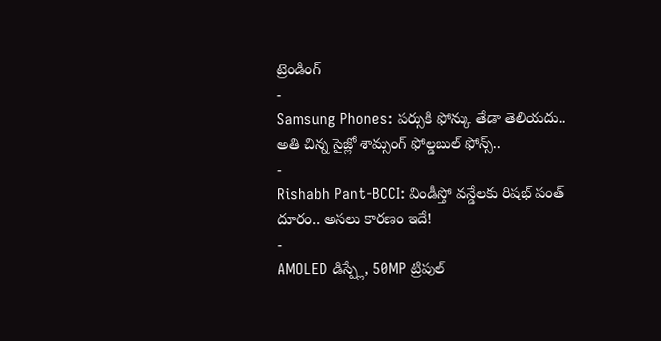ట్రెండింగ్
-
Samsung Phones: పర్సుకి ఫోన్కు తేడా తెలియదు.. అతి చిన్న సైజ్లో శామ్సంగ్ ఫోల్డబుల్ ఫోన్స్..
-
Rishabh Pant-BCCI: విండీస్తో వన్డేలకు రిషభ్ పంత్ దూరం.. అసలు కారణం ఇదే!
-
AMOLED డిస్ప్లే, 50MP ట్రిపుల్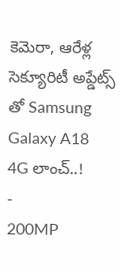కెమెరా, ఆరేళ్ల సెక్యూరిటీ అప్డేట్స్ తో Samsung Galaxy A18 4G లాంచ్..!
-
200MP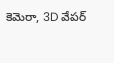కెమెరా, 3D వేపర్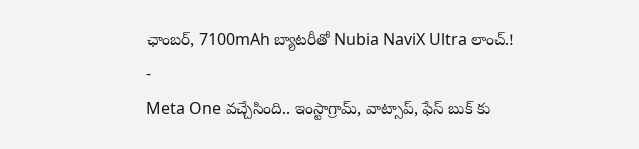ఛాంబర్, 7100mAh బ్యాటరీతో Nubia NaviX Ultra లాంచ్.!
-
Meta One వచ్చేసింది.. ఇంస్టాగ్రామ్, వాట్సాప్, ఫేస్ బుక్ కు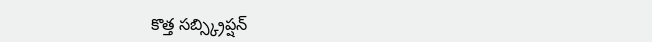కొత్త సబ్స్క్రిప్షన్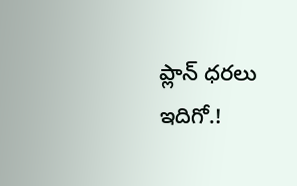ప్లాన్ ధరలు ఇదిగో.!